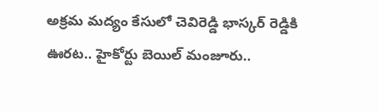అక్రమ మద్యం కేసులో చెవిరెడ్డి భాస్కర్‌ రెడ్డికి ఊరట.. హైకోర్టు బెయిల్ మంజూరు..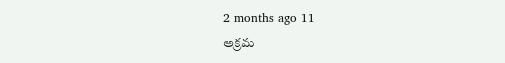2 months ago 11
అక్రమ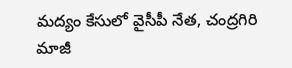మద్యం కేసులో వైసీపీ నేత, చంద్రగిరి మాజీ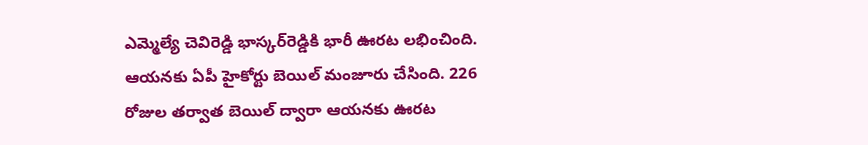ఎమ్మెల్యే చెవిరెడ్డి భాస్కర్‌రెడ్డికి భారీ ఊరట లభించింది. ఆయనకు ఏపీ హైకోర్టు బెయిల్‌ మంజూరు చేసింది. 226 రోజుల తర్వాత బెయిల్‌ ద్వారా ఆయనకు ఊరట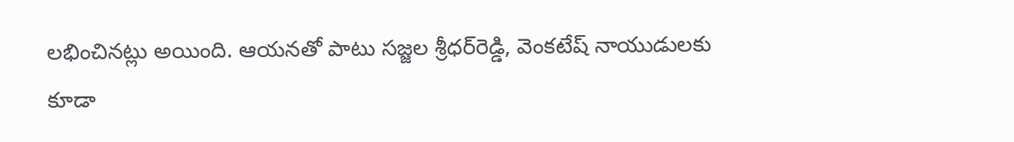లభించినట్లు అయింది. ఆయనతో పాటు సజ్జల శ్రీధర్‌రెడ్డి, వెంకటేష్‌ నాయుడులకు కూడా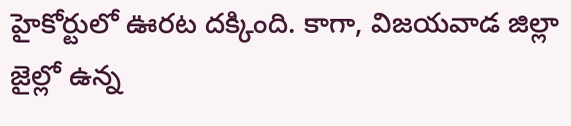హైకోర్టులో ఊరట దక్కింది. కాగా, విజయవాడ జిల్లా జైల్లో ఉన్న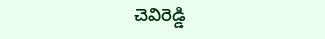చెవిరెడ్డి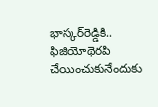భాస్కర్‌రెడ్డికి.. ఫిజియోథెరపి చేయించుకునేందుకు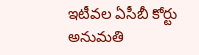ఇటీవల ఏసీబీ కోర్టు అనుమతి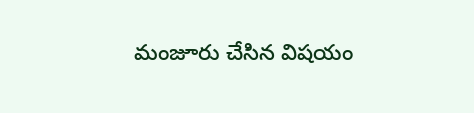మంజూరు చేసిన విషయం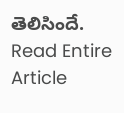తెలిసిందే.
Read Entire Article